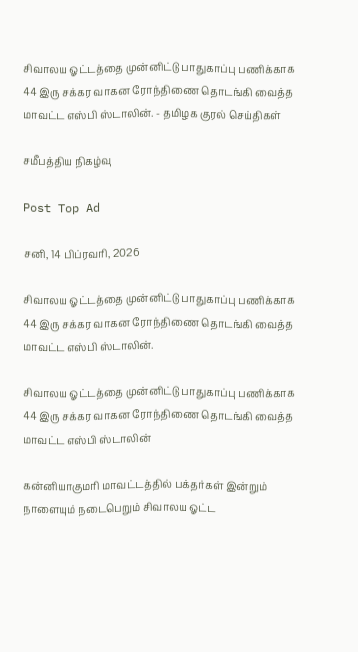சிவாலய ஓட்டத்தை முன்னிட்டு பாதுகாப்பு பணிக்காக 44 இரு சக்கர வாகன ரோந்திணை தொடங்கி வைத்த மாவட்ட எஸ்பி ஸ்டாலின். - தமிழக குரல் செய்திகள்

சமீபத்திய நிகழ்வு

Post Top Ad

சனி, 14 பிப்ரவரி, 2026

சிவாலய ஓட்டத்தை முன்னிட்டு பாதுகாப்பு பணிக்காக 44 இரு சக்கர வாகன ரோந்திணை தொடங்கி வைத்த மாவட்ட எஸ்பி ஸ்டாலின்.

சிவாலய ஓட்டத்தை முன்னிட்டு பாதுகாப்பு பணிக்காக 44 இரு சக்கர வாகன ரோந்திணை தொடங்கி வைத்த மாவட்ட எஸ்பி ஸ்டாலின்

கன்னியாகுமரி மாவட்டத்தில் பக்தர்கள் இன்றும் நாளையும் நடைபெறும் சிவாலய ஓட்ட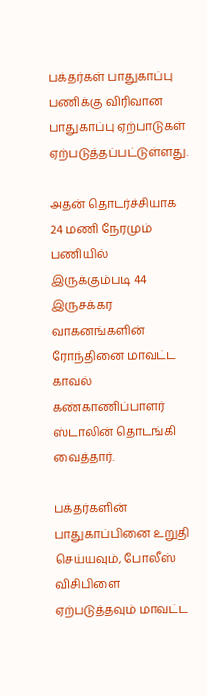பக்தர்கள் பாதுகாப்பு பணிக்கு விரிவான பாதுகாப்பு ஏற்பாடுகள் ஏற்படுத்தப்பட்டுள்ளது.

அதன் தொடர்ச்சியாக 24 மணி நேரமும் பணியில் இருக்கும்படி 44 இருசக்கர வாகனங்களின் ரோந்தினை மாவட்ட காவல் கண்காணிப்பாளர்
ஸ்டாலின் தொடங்கி வைத்தார்.

பக்தர்களின் பாதுகாப்பினை உறுதி செய்யவும், போலீஸ் விசிபிளை ஏற்படுத்தவும் மாவட்ட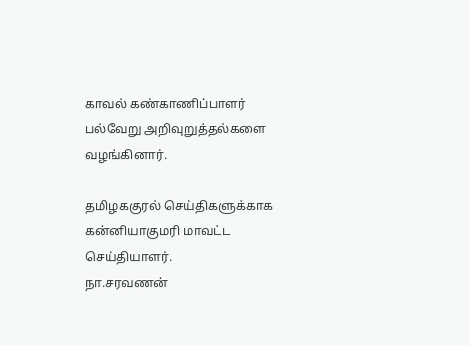காவல் கண்காணிப்பாளர் பல்வேறு அறிவுறுத்தல்களை வழங்கினார்.

தமிழககுரல் செய்திகளுக்காக கன்னியாகுமரி மாவட்ட செய்தியாளர்.
நா.சரவணன்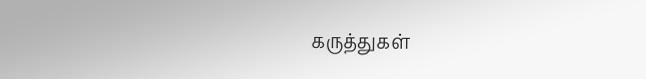கருத்துகள்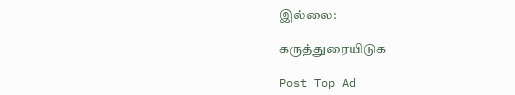இல்லை:

கருத்துரையிடுக

Post Top Ad